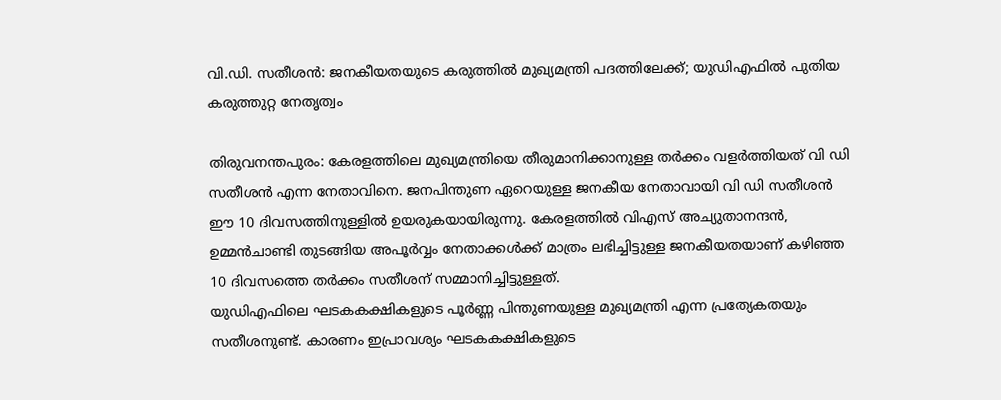വി.ഡി. സതീശൻ: ജനകീയതയുടെ കരുത്തിൽ മുഖ്യമന്ത്രി പദത്തിലേക്ക്; യുഡിഎഫിൽ പുതിയ കരുത്തുറ്റ നേതൃത്വം

തിരുവനന്തപുരം: കേരളത്തിലെ മുഖ്യമന്ത്രിയെ തീരുമാനിക്കാനുള്ള തർക്കം വളർത്തിയത് വി ഡി സതീശൻ എന്ന നേതാവിനെ. ജനപിന്തുണ ഏറെയുള്ള ജനകീയ നേതാവായി വി ഡി സതീശൻ ഈ 10 ദിവസത്തിനുള്ളിൽ ഉയരുകയായിരുന്നു. കേരളത്തിൽ വിഎസ് അച്യുതാനന്ദൻ, ഉമ്മൻചാണ്ടി തുടങ്ങിയ അപൂർവ്വം നേതാക്കൾക്ക് മാത്രം ലഭിച്ചിട്ടുള്ള ജനകീയതയാണ് കഴിഞ്ഞ 10 ദിവസത്തെ തർക്കം സതീശന് സമ്മാനിച്ചിട്ടുള്ളത്.
യുഡിഎഫിലെ ഘടകകക്ഷികളുടെ പൂർണ്ണ പിന്തുണയുള്ള മുഖ്യമന്ത്രി എന്ന പ്രത്യേകതയും സതീശനുണ്ട്. കാരണം ഇപ്രാവശ്യം ഘടകകക്ഷികളുടെ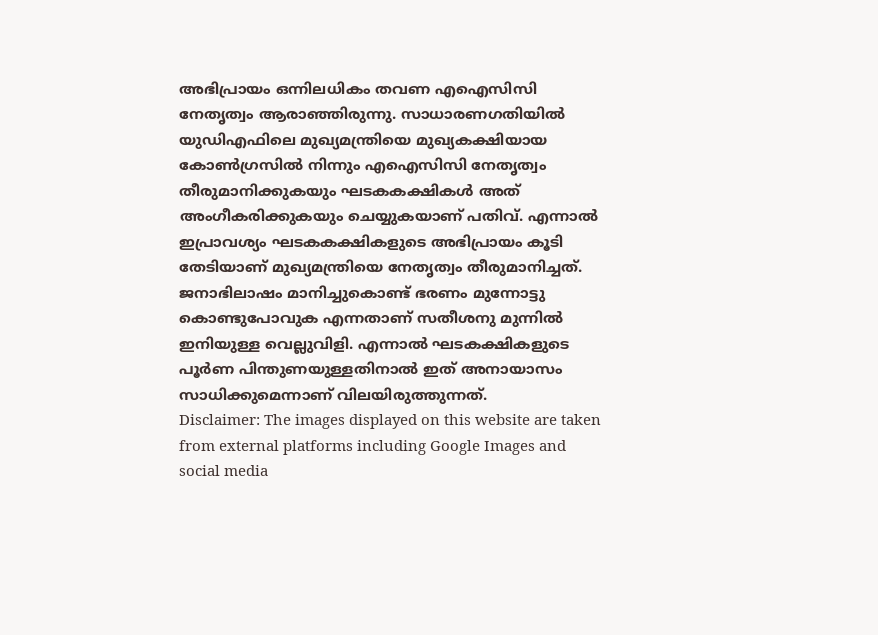അഭിപ്രായം ഒന്നിലധികം തവണ എഐസിസി നേതൃത്വം ആരാഞ്ഞിരുന്നു. സാധാരണഗതിയിൽ യുഡിഎഫിലെ മുഖ്യമന്ത്രിയെ മുഖ്യകക്ഷിയായ കോൺഗ്രസിൽ നിന്നും എഐസിസി നേതൃത്വം തീരുമാനിക്കുകയും ഘടകകക്ഷികൾ അത് അംഗീകരിക്കുകയും ചെയ്യുകയാണ് പതിവ്. എന്നാൽ ഇപ്രാവശ്യം ഘടകകക്ഷികളുടെ അഭിപ്രായം കൂടി തേടിയാണ് മുഖ്യമന്ത്രിയെ നേതൃത്വം തീരുമാനിച്ചത്.
ജനാഭിലാഷം മാനിച്ചുകൊണ്ട് ഭരണം മുന്നോട്ടു കൊണ്ടുപോവുക എന്നതാണ് സതീശനു മുന്നിൽ ഇനിയുള്ള വെല്ലുവിളി. എന്നാൽ ഘടകക്ഷികളുടെ പൂർണ പിന്തുണയുള്ളതിനാൽ ഇത് അനായാസം സാധിക്കുമെന്നാണ് വിലയിരുത്തുന്നത്.
Disclaimer: The images displayed on this website are taken from external platforms including Google Images and social media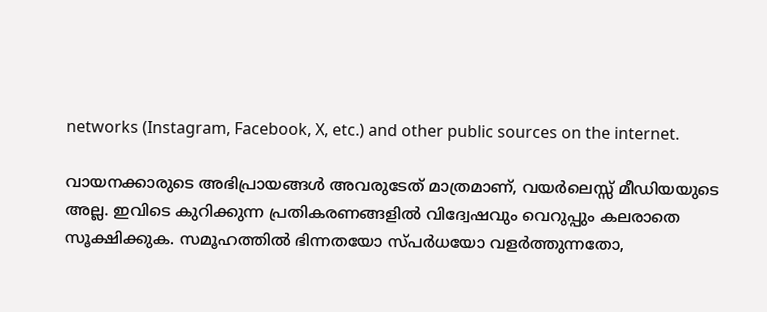networks (Instagram, Facebook, X, etc.) and other public sources on the internet.

വായനക്കാരുടെ അഭിപ്രായങ്ങള്‍ അവരുടേത് മാത്രമാണ്, വയർലെസ്സ് മീഡിയയുടെ അല്ല. ഇവിടെ കുറിക്കുന്ന പ്രതികരണങ്ങളിൽ വിദ്വേഷവും വെറുപ്പും കലരാതെ സൂക്ഷിക്കുക. സമൂഹത്തിൽ ഭിന്നതയോ സ്‌പർധയോ വളർത്തുന്നതോ,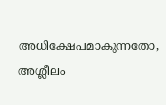അധിക്ഷേപമാകുന്നതോ, അശ്ലീലം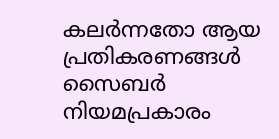കലർന്നതോ ആയ പ്രതികരണങ്ങൾ സൈബർ നിയമപ്രകാരം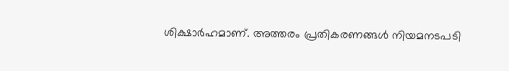ശിക്ഷാർഹമാണ്. അത്തരം പ്രതികരണങ്ങൾ നിയമനടപടി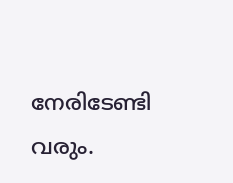നേരിടേണ്ടി വരും.